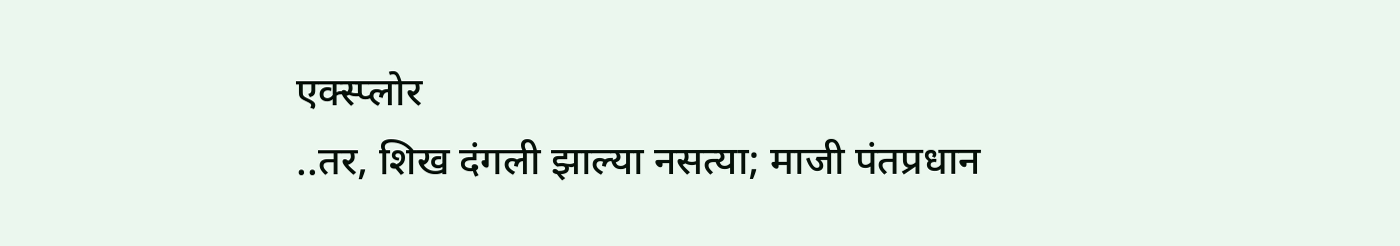एक्स्प्लोर
..तर, शिख दंगली झाल्या नसत्या; माजी पंतप्रधान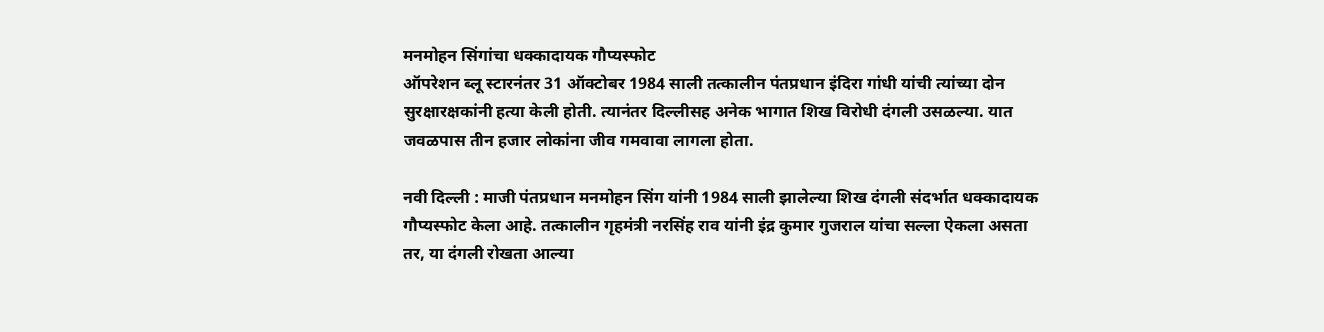मनमोहन सिंगांचा धक्कादायक गौप्यस्फोट
ऑपरेशन ब्लू स्टारनंतर 31 ऑक्टोबर 1984 साली तत्कालीन पंतप्रधान इंदिरा गांधी यांची त्यांच्या दोन सुरक्षारक्षकांनी हत्या केली होती. त्यानंतर दिल्लीसह अनेक भागात शिख विरोधी दंगली उसळल्या. यात जवळपास तीन हजार लोकांना जीव गमवावा लागला होता.

नवी दिल्ली : माजी पंतप्रधान मनमोहन सिंग यांनी 1984 साली झालेल्या शिख दंगली संदर्भात धक्कादायक गौप्यस्फोट केला आहे. तत्कालीन गृहमंत्री नरसिंह राव यांनी इंद्र कुमार गुजराल यांचा सल्ला ऐकला असता तर, या दंगली रोखता आल्या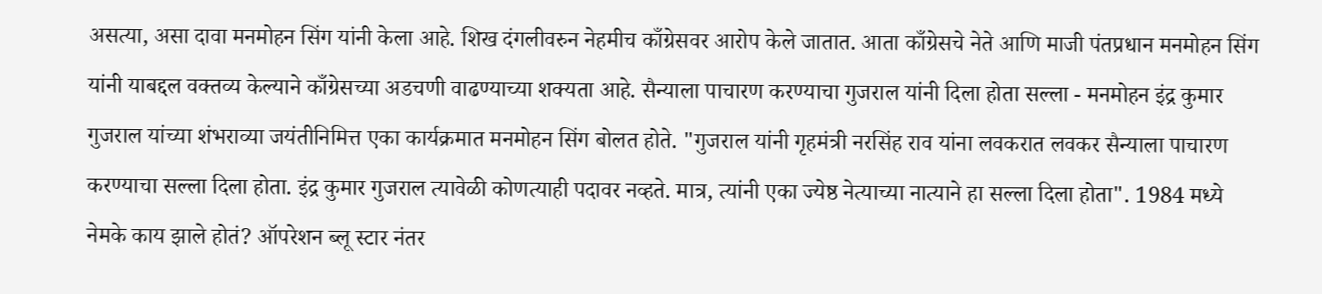असत्या, असा दावा मनमोहन सिंग यांनी केला आहे. शिख दंगलीवरुन नेहमीच काँग्रेसवर आरोप केले जातात. आता काँग्रेसचे नेते आणि माजी पंतप्रधान मनमोहन सिंग यांनी याबद्दल वक्तव्य केल्याने काँग्रेसच्या अडचणी वाढण्याच्या शक्यता आहे. सैन्याला पाचारण करण्याचा गुजराल यांनी दिला होता सल्ला - मनमोहन इंद्र कुमार गुजराल यांच्या शंभराव्या जयंतीनिमित्त एका कार्यक्रमात मनमोहन सिंग बोलत होते. "गुजराल यांनी गृहमंत्री नरसिंह राव यांना लवकरात लवकर सैन्याला पाचारण करण्याचा सल्ला दिला होता. इंद्र कुमार गुजराल त्यावेळी कोणत्याही पदावर नव्हते. मात्र, त्यांनी एका ज्येष्ठ नेत्याच्या नात्याने हा सल्ला दिला होता". 1984 मध्ये नेमके काय झाले होतं? ऑपरेशन ब्लू स्टार नंतर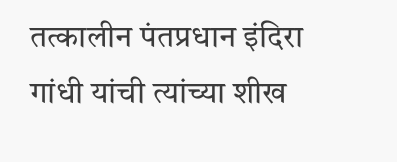तत्कालीन पंतप्रधान इंदिरा गांधी यांची त्यांच्या शीख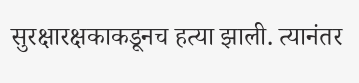सुरक्षारक्षकाकडूनच हत्या झाली. त्यानंतर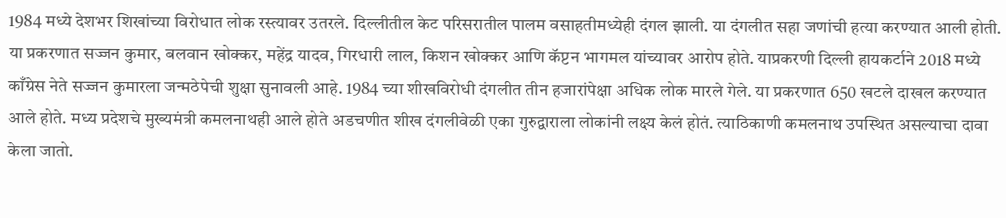1984 मध्ये देशभर शिखांच्या विरोधात लोक रस्त्यावर उतरले. दिल्लीतील केट परिसरातील पालम वसाहतीमध्येही दंगल झाली. या दंगलीत सहा जणांची हत्या करण्यात आली होती. या प्रकरणात सज्जन कुमार, बलवान खोक्कर, महेंद्र यादव, गिरधारी लाल, किशन खोक्कर आणि कॅप्टन भागमल यांच्यावर आरोप होते. याप्रकरणी दिल्ली हायकर्टाने 2018 मध्ये काँग्रेस नेते सज्जन कुमारला जन्मठेपेची शुक्षा सुनावली आहे. 1984 च्या शीखविरोधी दंगलीत तीन हजारांपेक्षा अधिक लोक मारले गेले. या प्रकरणात 650 खटले दाखल करण्यात आले होते. मध्य प्रदेशचे मुख्यमंत्री कमलनाथही आले होते अडचणीत शीख दंगलीवेळी एका गुरुद्वाराला लोकांनी लक्ष्य केलं होतं. त्याठिकाणी कमलनाथ उपस्थित असल्याचा दावा केला जातो.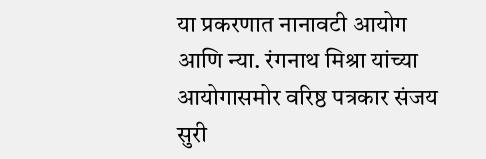या प्रकरणात नानावटी आयोग आणि न्या. रंगनाथ मिश्रा यांच्या आयोगासमोर वरिष्ठ पत्रकार संजय सुरी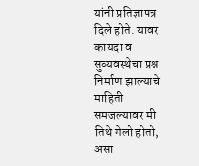यांनी प्रतिज्ञापत्र दिले होते. यावर कायदा व सुव्यवस्थेचा प्रश्न निर्माण झाल्याचे माहिती समजल्यावर मी तिथे गेलो होतो, असा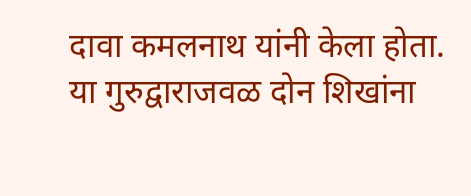दावा कमलनाथ यांनी केला होता. या गुरुद्वाराजवळ दोन शिखांना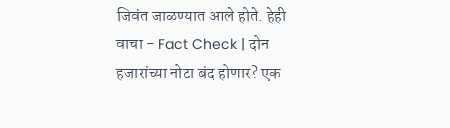जिवंत जाळण्यात आले होते. हेही वाचा - Fact Check | दोन हजारांच्या नोटा बंद होणार? एक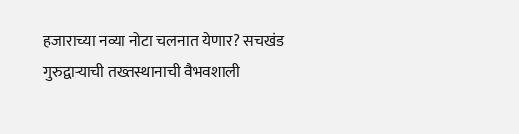हजाराच्या नव्या नोटा चलनात येणार? सचखंड गुरुद्वाऱ्याची तख्तस्थानाची वैभवशाली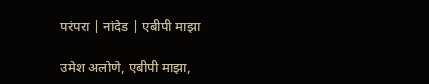परंपरा | नांदेड | एबीपी माझा

उमेश अलोणे, एबीपी माझा,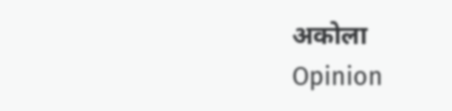अकोला
Opinion